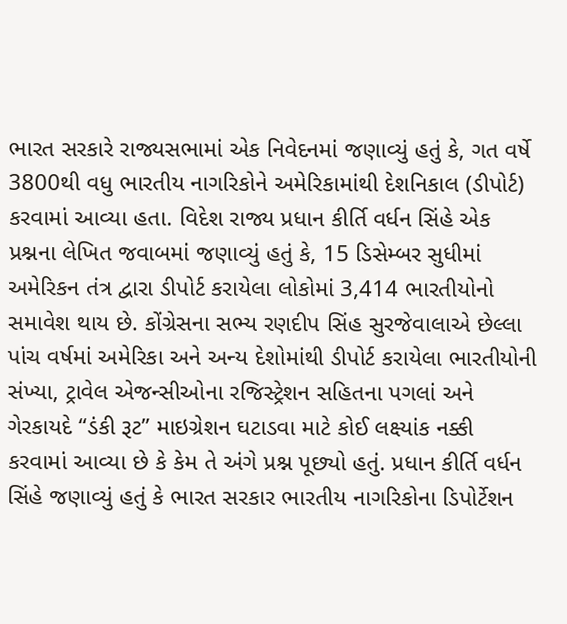ભારત સરકારે રાજ્યસભામાં એક નિવેદનમાં જણાવ્યું હતું કે, ગત વર્ષે 3800થી વધુ ભારતીય નાગરિકોને અમેરિકામાંથી દેશનિકાલ (ડીપોર્ટ) કરવામાં આવ્યા હતા. વિદેશ રાજ્ય પ્રધાન કીર્તિ વર્ધન સિંહે એક પ્રશ્નના લેખિત જવાબમાં જણાવ્યું હતું કે, 15 ડિસેમ્બર સુધીમાં અમેરિકન તંત્ર દ્વારા ડીપોર્ટ કરાયેલા લોકોમાં 3,414 ભારતીયોનો સમાવેશ થાય છે. કોંગ્રેસના સભ્ય રણદીપ સિંહ સુરજેવાલાએ છેલ્લા પાંચ વર્ષમાં અમેરિકા અને અન્ય દેશોમાંથી ડીપોર્ટ કરાયેલા ભારતીયોની સંખ્યા, ટ્રાવેલ એજન્સીઓના રજિસ્ટ્રેશન સહિતના પગલાં અને ગેરકાયદે “ડંકી રૂટ” માઇગ્રેશન ઘટાડવા માટે કોઈ લક્ષ્યાંક નક્કી કરવામાં આવ્યા છે કે કેમ તે અંગે પ્રશ્ન પૂછ્યો હતું. પ્રધાન કીર્તિ વર્ધન સિંહે જણાવ્યું હતું કે ભારત સરકાર ભારતીય નાગરિકોના ડિપોર્ટેશન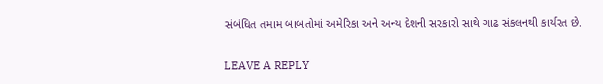સંબંધિત તમામ બાબતોમાં અમેરિકા અને અન્ય દેશની સરકારો સાથે ગાઢ સંકલનથી કાર્યરત છે.

LEAVE A REPLY